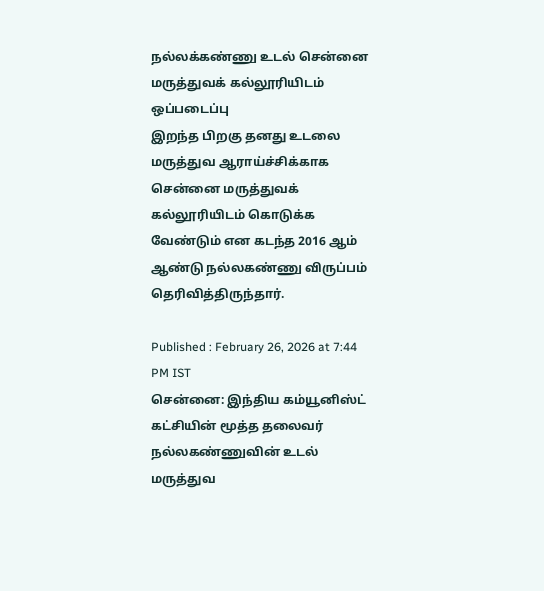நல்லக்கண்ணு உடல் சென்னை மருத்துவக் கல்லூரியிடம் ஒப்படைப்பு
இறந்த பிறகு தனது உடலை மருத்துவ ஆராய்ச்சிக்காக சென்னை மருத்துவக் கல்லூரியிடம் கொடுக்க வேண்டும் என கடந்த 2016 ஆம் ஆண்டு நல்லகண்ணு விருப்பம் தெரிவித்திருந்தார்.

Published : February 26, 2026 at 7:44 PM IST
சென்னை: இந்திய கம்யூனிஸ்ட் கட்சியின் மூத்த தலைவர் நல்லகண்ணுவின் உடல் மருத்துவ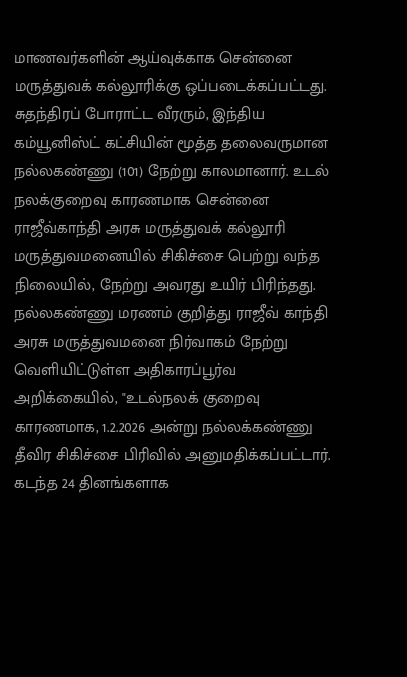மாணவர்களின் ஆய்வுக்காக சென்னை மருத்துவக் கல்லூரிக்கு ஒப்படைக்கப்பட்டது.
சுதந்திரப் போராட்ட வீரரும், இந்திய கம்யூனிஸ்ட் கட்சியின் மூத்த தலைவருமான நல்லகண்ணு (101) நேற்று காலமானார். உடல் நலக்குறைவு காரணமாக சென்னை ராஜீவ்காந்தி அரசு மருத்துவக் கல்லூரி மருத்துவமனையில் சிகிச்சை பெற்று வந்த நிலையில், நேற்று அவரது உயிர் பிரிந்தது.
நல்லகண்ணு மரணம் குறித்து ராஜீவ் காந்தி அரசு மருத்துவமனை நிர்வாகம் நேற்று வெளியிட்டுள்ள அதிகாரப்பூர்வ அறிக்கையில், "உடல்நலக் குறைவு காரணமாக, 1.2.2026 அன்று நல்லக்கண்ணு தீவிர சிகிச்சை பிரிவில் அனுமதிக்கப்பட்டார். கடந்த 24 தினங்களாக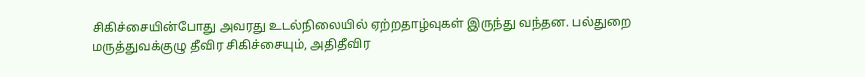சிகிச்சையின்போது அவரது உடல்நிலையில் ஏற்றதாழ்வுகள் இருந்து வந்தன. பல்துறை மருத்துவக்குழு தீவிர சிகிச்சையும், அதிதீவிர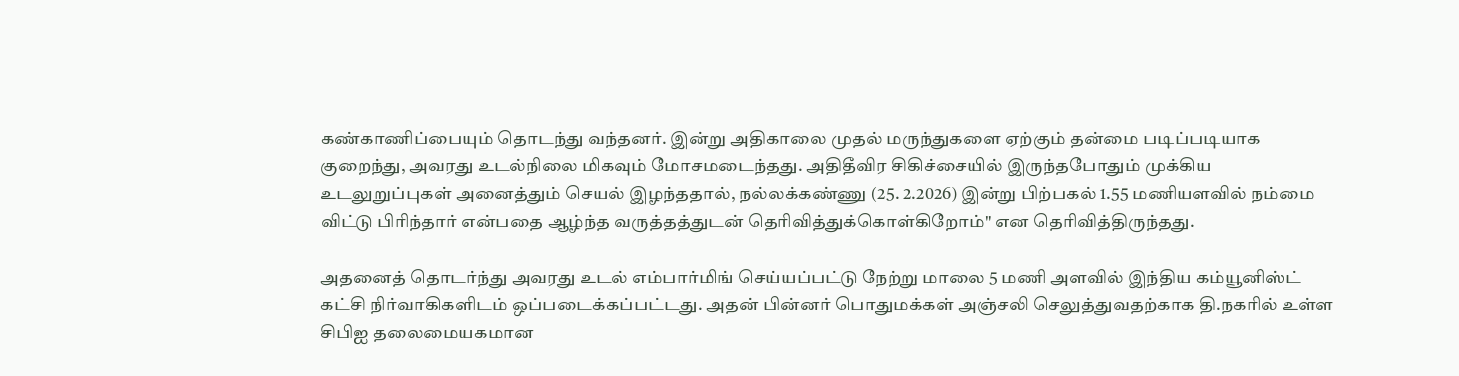கண்காணிப்பையும் தொடந்து வந்தனர். இன்று அதிகாலை முதல் மருந்துகளை ஏற்கும் தன்மை படிப்படியாக குறைந்து, அவரது உடல்நிலை மிகவும் மோசமடைந்தது. அதிதீவிர சிகிச்சையில் இருந்தபோதும் முக்கிய உடலுறுப்புகள் அனைத்தும் செயல் இழந்ததால், நல்லக்கண்ணு (25. 2.2026) இன்று பிற்பகல் 1.55 மணியளவில் நம்மை விட்டு பிரிந்தார் என்பதை ஆழ்ந்த வருத்தத்துடன் தெரிவித்துக்கொள்கிறோம்" என தெரிவித்திருந்தது.

அதனைத் தொடர்ந்து அவரது உடல் எம்பார்மிங் செய்யப்பட்டு நேற்று மாலை 5 மணி அளவில் இந்திய கம்யூனிஸ்ட் கட்சி நிர்வாகிகளிடம் ஒப்படைக்கப்பட்டது. அதன் பின்னர் பொதுமக்கள் அஞ்சலி செலுத்துவதற்காக தி.நகரில் உள்ள சிபிஐ தலைமையகமான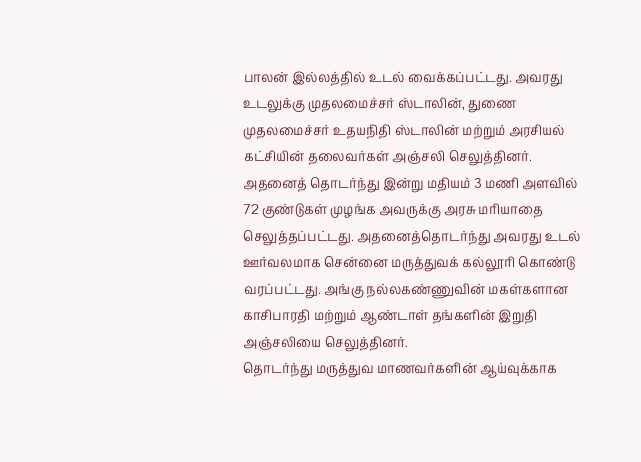பாலன் இல்லத்தில் உடல் வைக்கப்பட்டது. அவரது உடலுக்கு முதலமைச்சர் ஸ்டாலின், துணை முதலமைச்சர் உதயநிதி ஸ்டாலின் மற்றும் அரசியல் கட்சியின் தலைவர்கள் அஞ்சலி செலுத்தினர்.
அதனைத் தொடர்ந்து இன்று மதியம் 3 மணி அளவில் 72 குண்டுகள் முழங்க அவருக்கு அரசு மரியாதை செலுத்தப்பட்டது. அதனைத்தொடர்ந்து அவரது உடல் ஊர்வலமாக சென்னை மருத்துவக் கல்லூரி கொண்டு வரப்பட்டது. அங்கு நல்லகண்ணுவின் மகள்களான காசிபாரதி மற்றும் ஆண்டாள் தங்களின் இறுதி அஞ்சலியை செலுத்தினர்.
தொடர்ந்து மருத்துவ மாணவர்களின் ஆய்வுக்காக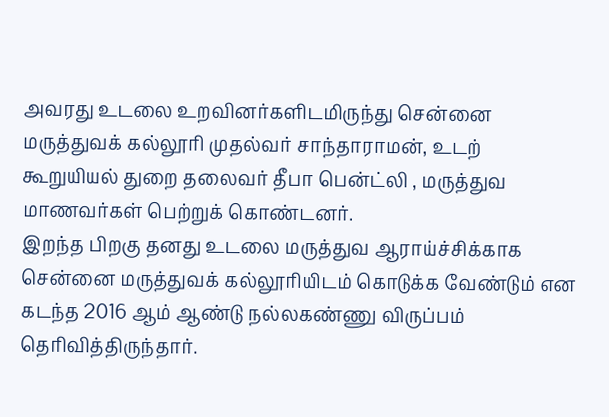அவரது உடலை உறவினர்களிடமிருந்து சென்னை மருத்துவக் கல்லூரி முதல்வர் சாந்தாராமன், உடற் கூறுயியல் துறை தலைவர் தீபா பென்ட்லி , மருத்துவ மாணவர்கள் பெற்றுக் கொண்டனர்.
இறந்த பிறகு தனது உடலை மருத்துவ ஆராய்ச்சிக்காக சென்னை மருத்துவக் கல்லூரியிடம் கொடுக்க வேண்டும் என கடந்த 2016 ஆம் ஆண்டு நல்லகண்ணு விருப்பம் தெரிவித்திருந்தார்.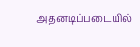அதனடிப்படையில்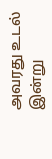அவரது உடல் இன்று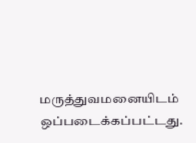மருத்துவமனையிடம் ஒப்படைக்கப்பட்டது.